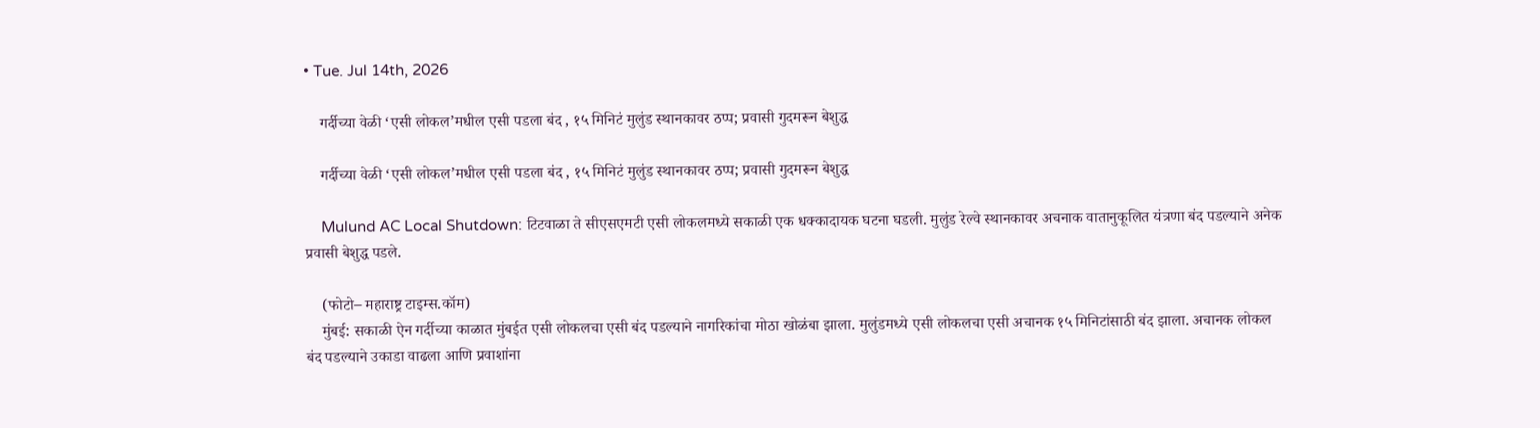• Tue. Jul 14th, 2026

    गर्दीच्या वेळी ‘एसी लोकल’मधील एसी पडला बंद , १५ मिनिटं मुलुंड स्थानकावर ठप्प; प्रवासी गुदमरून बेशुद्ध

    गर्दीच्या वेळी ‘एसी लोकल’मधील एसी पडला बंद , १५ मिनिटं मुलुंड स्थानकावर ठप्प; प्रवासी गुदमरून बेशुद्ध

    Mulund AC Local Shutdown: टिटवाळा ते सीएसएमटी एसी लोकलमध्ये सकाळी एक धक्कादायक घटना घडली. मुलुंड रेल्वे स्थानकावर अचनाक वातानुकूलित यंत्रणा बंद पडल्याने अनेक प्रवासी बेशुद्ध पडले.

    (फोटो– महाराष्ट्र टाइम्स.कॉम)
    मुंबई: सकाळी ऐन गर्दीच्या काळात मुंबईत एसी लोकलचा एसी बंद पडल्याने नागरिकांचा मोठा खोळंबा झाला. मुलुंडमध्ये एसी लोकलचा एसी अचानक १५ मिनिटांसाठी बंद झाला. अचानक लोकल बंद पडल्याने उकाडा वाढला आणि प्रवाशांना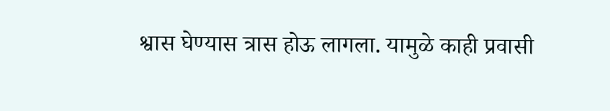श्वास घेण्यास त्रास होऊ लागला. यामुळे काही प्रवासी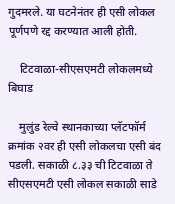गुदमरले. या घटनेनंतर ही एसी लोकल पूर्णपणे रद्द करण्यात आली होती.

    टिटवाळा-सीएसएमटी लोकलमध्ये बिघाड

    मुलुंड रेल्वे स्थानकाच्या प्लॅटफॉर्म क्रमांक २वर ही एसी लोकलचा एसी बंद पडली. सकाळी ८.३३ ची टिटवाळा ते सीएसएमटी एसी लोकल सकाळी साडे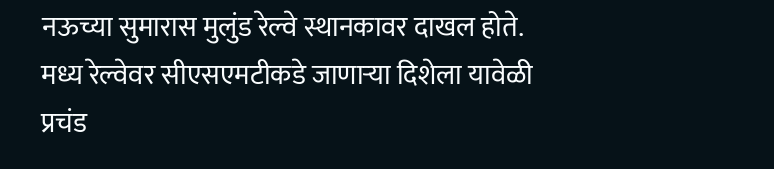नऊच्या सुमारास मुलुंड रेल्वे स्थानकावर दाखल होते. मध्य रेल्वेवर सीएसएमटीकडे जाणाऱ्या दिशेला यावेळी प्रचंड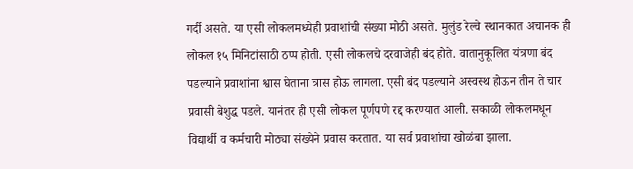गर्दी असते. या एसी लोकलमध्येही प्रवाशांची संख्या मोठी असते. मुलुंड रेल्वे स्थानकात अचानक ही लोकल १५ मिनिटांसाठी ठप्प होती. एसी लोकलचे दरवाजेही बंद होते. वातानुकूलित यंत्रणा बंद पडल्याने प्रवाशांना श्वास घेताना त्रास होऊ लागला. एसी बंद पडल्याने अस्वस्थ होऊन तीन ते चार प्रवासी बेशुद्ध पडले. यानंतर ही एसी लोकल पूर्णपणे रद्द करण्यात आली. सकाळी लोकलमधून विद्यार्थी व कर्मचारी मोठ्या संख्येने प्रवास करतात. या सर्व प्रवाशांचा खोळंबा झाला.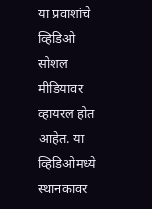या प्रवाशांचे व्हिडिओ सोशल मीडियावर व्हायरल होत आहेत. या व्हिडिओमध्ये स्थानकावर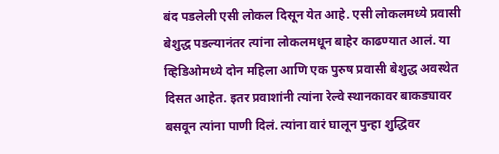बंद पडलेली एसी लोकल दिसून येत आहे. एसी लोकलमध्ये प्रवासी बेशुद्ध पडल्यानंतर त्यांना लोकलमधून बाहेर काढण्यात आलं. या व्हिडिओमध्ये दोन महिला आणि एक पुरुष प्रवासी बेशुद्ध अवस्थेत दिसत आहेत. इतर प्रवाशांनी त्यांना रेल्वे स्थानकावर बाकड्यावर बसवून त्यांना पाणी दिलं. त्यांना वारं घालून पुन्हा शुद्धिवर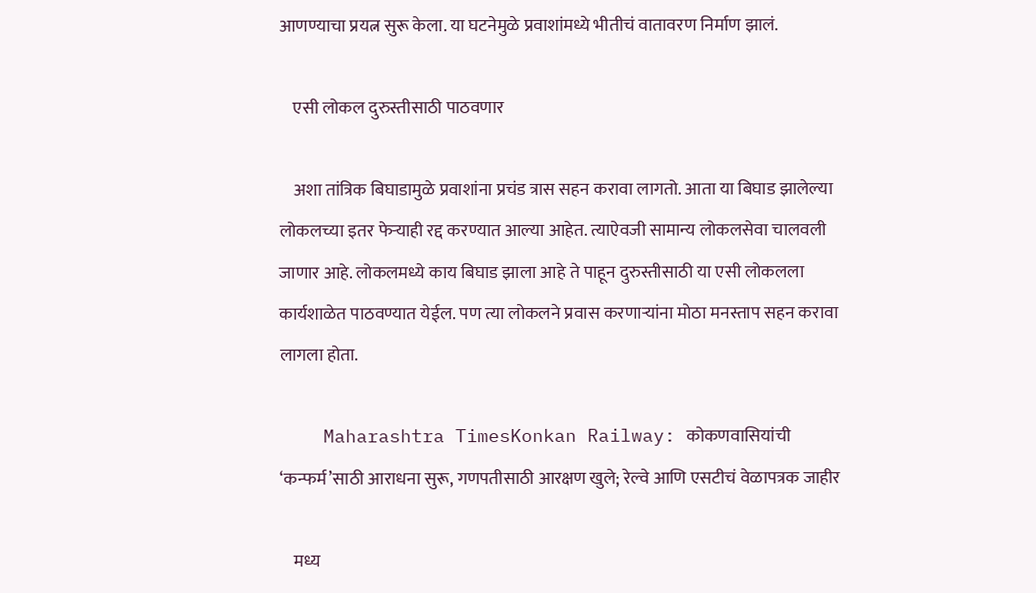आणण्याचा प्रयत्न सुरू केला. या घटनेमुळे प्रवाशांमध्ये भीतीचं वातावरण निर्माण झालं.

    एसी लोकल दुरुस्तीसाठी पाठवणार

    अशा तांत्रिक बिघाडामुळे प्रवाशांना प्रचंड त्रास सहन करावा लागतो. आता या बिघाड झालेल्या लोकलच्या इतर फेऱ्याही रद्द करण्यात आल्या आहेत. त्याऐवजी सामान्य लोकलसेवा चालवली जाणार आहे. लोकलमध्ये काय बिघाड झाला आहे ते पाहून दुरुस्तीसाठी या एसी लोकलला कार्यशाळेत पाठवण्यात येईल. पण त्या लोकलने प्रवास करणाऱ्यांना मोठा मनस्ताप सहन करावा लागला होता.

    Maharashtra TimesKonkan Railway: कोकणवासियांची ‘कन्फर्म’साठी आराधना सुरू, गणपतीसाठी आरक्षण खुले; रेल्वे आणि एसटीचं वेळापत्रक जाहीर

    मध्य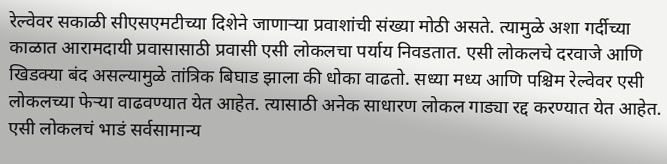रेल्वेवर सकाळी सीएसएमटीच्या दिशेने जाणाऱ्या प्रवाशांची संख्या मोठी असते. त्यामुळे अशा गर्दीच्या काळात आरामदायी प्रवासासाठी प्रवासी एसी लोकलचा पर्याय निवडतात. एसी लोकलचे दरवाजे आणि खिडक्या बंद असल्यामुळे तांत्रिक बिघाड झाला की धोका वाढतो. सध्या मध्य आणि पश्चिम रेल्वेवर एसी लोकलच्या फेऱ्या वाढवण्यात येत आहेत. त्यासाठी अनेक साधारण लोकल गाड्या रद्द करण्यात येत आहेत. एसी लोकलचं भाडं सर्वसामान्य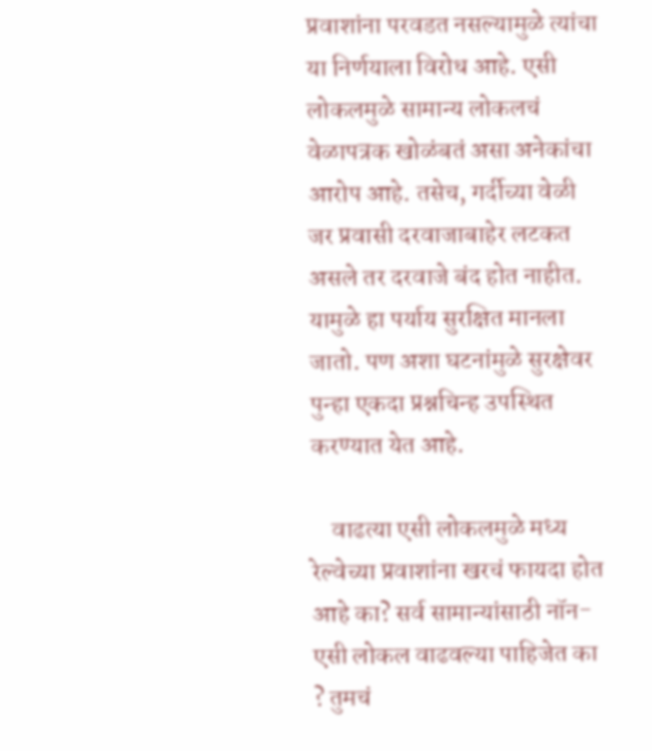प्रवाशांना परवडत नसल्यामुळे त्यांचा या निर्णयाला विरोध आहे. एसी लोकलमुळे सामान्य लोकलचं वेळापत्रक खोळंबतं असा अनेकांचा आरोप आहे. तसेच, गर्दीच्या वेळी जर प्रवासी दरवाजाबाहेर लटकत असले तर दरवाजे बंद होत नाहीत. यामुळे हा पर्याय सुरक्षित मानला जातो. पण अशा घटनांमुळे सुरक्षेवर पुन्हा एकदा प्रश्नचिन्ह उपस्थित करण्यात येत आहे.

    वाढत्या एसी लोकलमुळे मध्य रेल्वेच्या प्रवाशांना खरचं फायदा होत आहे का? सर्व सामान्यांसाठी नॉन-एसी लोकल वाढवल्या पाहिजेत का ? तुमचं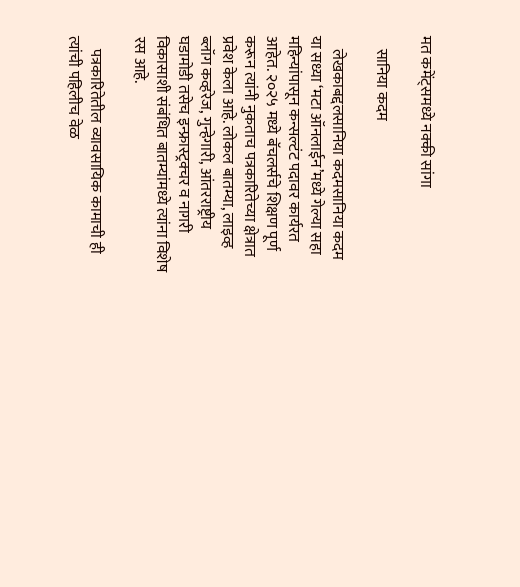मत कमेंट्समध्ये नक्की सांगा

    सानिया कदम

    लेखकाबद्दलसानिया कदमसानिया कदम या सध्या ‘मटा ऑनलाईन’मध्ये गेल्या सहा महिन्यांपासून कन्सल्टंट पदावर कार्यरत आहेत. २०२५ मध्ये बॅचलर्सचे शिक्षण पूर्ण करून त्यांनी नुकताच पत्रकारितेच्या क्षेत्रात प्रवेश केला आहे. लोकल बातम्या, लाइव्ह ब्लॉग कव्हरेज, गुन्हेगारी, आंतरराष्ट्रीय घडामोडी तसेच इन्फ्रास्ट्रक्चर व नागरी विकासाशी संबंधित बातम्यांमध्ये त्यांना विशेष रस आहे.

    पत्रकारितेतील व्यावसायिक कामाची ही त्यांची पहिलीच वेळ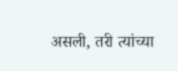असली, तरी त्यांच्या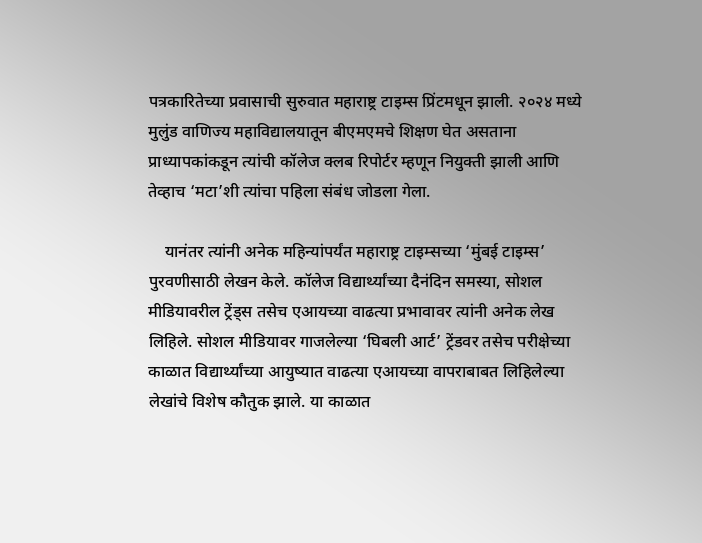पत्रकारितेच्या प्रवासाची सुरुवात महाराष्ट्र टाइम्स प्रिंटमधून झाली. २०२४ मध्ये मुलुंड वाणिज्य महाविद्यालयातून बीएमएमचे शिक्षण घेत असताना प्राध्यापकांकडून त्यांची कॉलेज क्लब रिपोर्टर म्हणून नियुक्ती झाली आणि तेव्हाच ‘मटा’शी त्यांचा पहिला संबंध जोडला गेला.

    यानंतर त्यांनी अनेक महिन्यांपर्यंत महाराष्ट्र टाइम्सच्या ‘मुंबई टाइम्स’ पुरवणीसाठी लेखन केले. कॉलेज विद्यार्थ्यांच्या दैनंदिन समस्या, सोशल मीडियावरील ट्रेंड्स तसेच एआयच्या वाढत्या प्रभावावर त्यांनी अनेक लेख लिहिले. सोशल मीडियावर गाजलेल्या ‘घिबली आर्ट’ ट्रेंडवर तसेच परीक्षेच्या काळात विद्यार्थ्यांच्या आयुष्यात वाढत्या एआयच्या वापराबाबत लिहिलेल्या लेखांचे विशेष कौतुक झाले. या काळात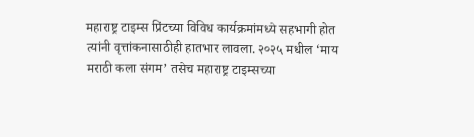महाराष्ट्र टाइम्स प्रिंटच्या विविध कार्यक्रमांमध्ये सहभागी होत त्यांनी वृत्तांकनासाठीही हातभार लावला. २०२५ मधील ‘माय मराठी कला संगम’ तसेच महाराष्ट्र टाइम्सच्या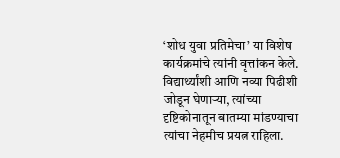‘शोध युवा प्रतिमेचा’ या विशेष कार्यक्रमांचे त्यांनी वृत्तांकन केले. विद्यार्थ्यांशी आणि नव्या पिढीशी जोडून घेणाऱ्या, त्यांच्या दृष्टिकोनातून बातम्या मांडण्याचा त्यांचा नेहमीच प्रयत्न राहिला.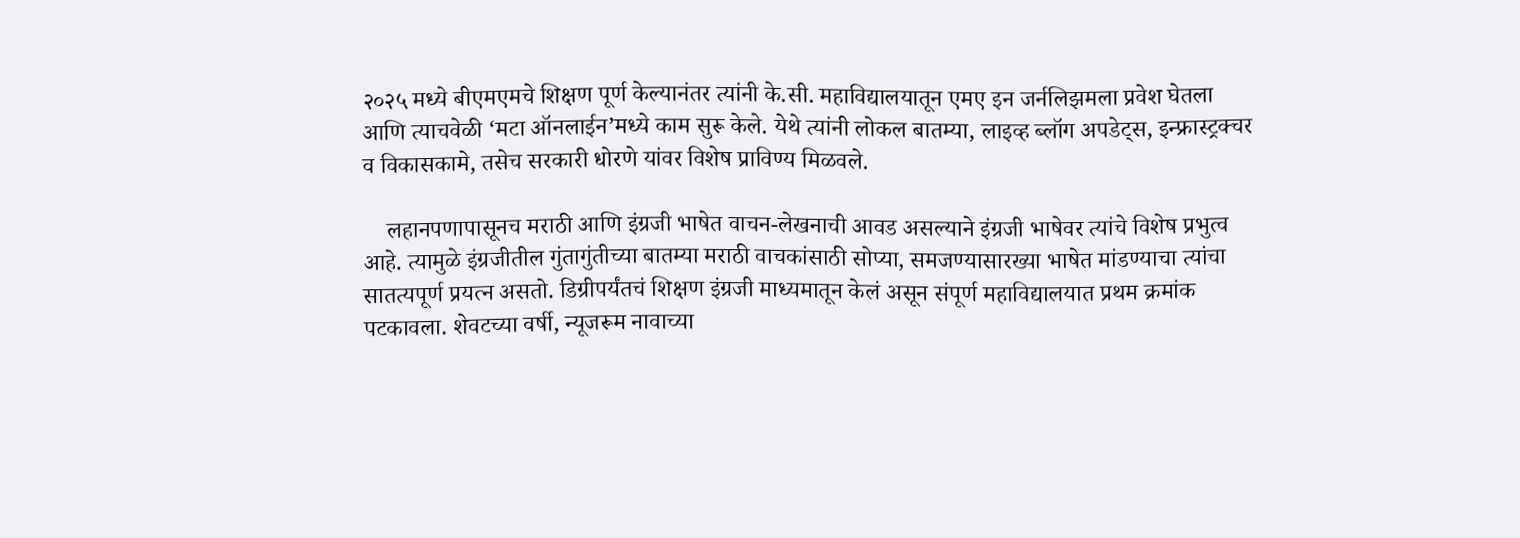२०२५ मध्ये बीएमएमचे शिक्षण पूर्ण केल्यानंतर त्यांनी के.सी. महाविद्यालयातून एमए इन जर्नलिझमला प्रवेश घेतला आणि त्याचवेळी ‘मटा ऑनलाईन’मध्ये काम सुरू केले. येथे त्यांनी लोकल बातम्या, लाइव्ह ब्लॉग अपडेट्स, इन्फ्रास्ट्रक्चर व विकासकामे, तसेच सरकारी धोरणे यांवर विशेष प्राविण्य मिळवले.

    लहानपणापासूनच मराठी आणि इंग्रजी भाषेत वाचन-लेखनाची आवड असल्याने इंग्रजी भाषेवर त्यांचे विशेष प्रभुत्व आहे. त्यामुळे इंग्रजीतील गुंतागुंतीच्या बातम्या मराठी वाचकांसाठी सोप्या, समजण्यासारख्या भाषेत मांडण्याचा त्यांचा सातत्यपूर्ण प्रयत्न असतो. डिग्रीपर्यंतचं शिक्षण इंग्रजी माध्यमातून केलं असून संपूर्ण महाविद्यालयात प्रथम क्रमांक पटकावला. शेवटच्या वर्षी, न्यूजरूम नावाच्या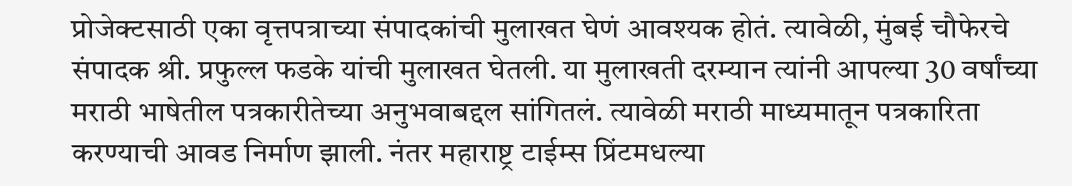प्रोजेक्टसाठी एका वृत्तपत्राच्या संपादकांची मुलाखत घेणं आवश्यक होतं. त्यावेळी, मुंबई चौफेरचे संपादक श्री. प्रफुल्ल फडके यांची मुलाखत घेतली. या मुलाखती दरम्यान त्यांनी आपल्या 30 वर्षांच्या मराठी भाषेतील पत्रकारीतेच्या अनुभवाबद्दल सांगितलं. त्यावेळी मराठी माध्यमातून पत्रकारिता करण्याची आवड निर्माण झाली. नंतर महाराष्ट्र टाईम्स प्रिंटमधल्या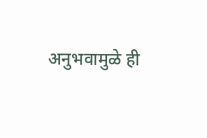अनुभवामुळे ही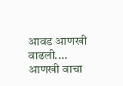आवड आणखी वाढली.… आणखी वाचा